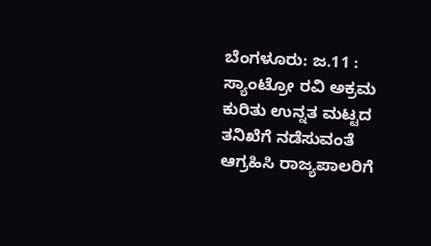ಬೆಂಗಳೂರು: ಜ.11 : ಸ್ಯಾಂಟ್ರೋ ರವಿ ಅಕ್ರಮ ಕುರಿತು ಉನ್ನತ ಮಟ್ಟದ ತನಿಖೆಗೆ ನಡೆಸುವಂತೆ ಆಗ್ರಹಿಸಿ ರಾಜ್ಯಪಾಲರಿಗೆ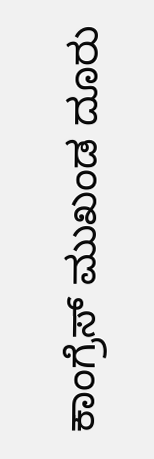ಕಾಂಗ್ರೆಸ್ ಮುಖಂಡ ದೂರು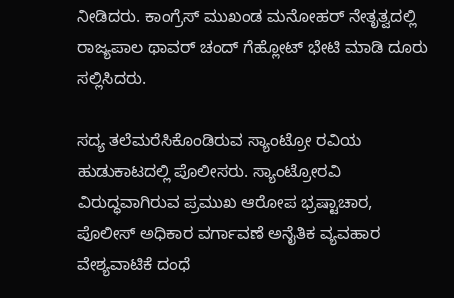ನೀಡಿದರು. ಕಾಂಗ್ರೆಸ್ ಮುಖಂಡ ಮನೋಹರ್ ನೇತೃತ್ವದಲ್ಲಿ ರಾಜ್ಯಪಾಲ ಥಾವರ್ ಚಂದ್ ಗೆಹ್ಲೋಟ್ ಭೇಟಿ ಮಾಡಿ ದೂರು ಸಲ್ಲಿಸಿದರು.

ಸದ್ಯ ತಲೆಮರೆಸಿಕೊಂಡಿರುವ ಸ್ಯಾಂಟ್ರೋ ರವಿಯ ಹುಡುಕಾಟದಲ್ಲಿ ಪೊಲೀಸರು. ಸ್ಯಾಂಟ್ರೋರವಿ ವಿರುದ್ಧವಾಗಿರುವ ಪ್ರಮುಖ ಆರೋಪ ಭ್ರಷ್ಟಾಚಾರ, ಪೊಲೀಸ್ ಅಧಿಕಾರ ವರ್ಗಾವಣೆ ಅನೈತಿಕ ವ್ಯವಹಾರ ವೇಶ್ಯವಾಟಿಕೆ ದಂಧೆ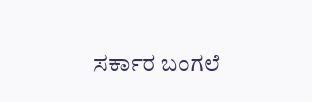ಸರ್ಕಾರ ಬಂಗಲೆ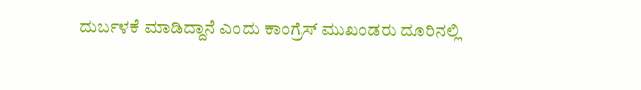ದುರ್ಬಳಕೆ ಮಾಡಿದ್ದಾನೆ ಎಂದು ಕಾಂಗ್ರೆಸ್ ಮುಖಂಡರು ದೂರಿನಲ್ಲಿ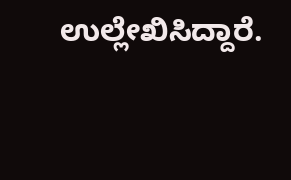ಉಲ್ಲೇಖಿಸಿದ್ದಾರೆ.